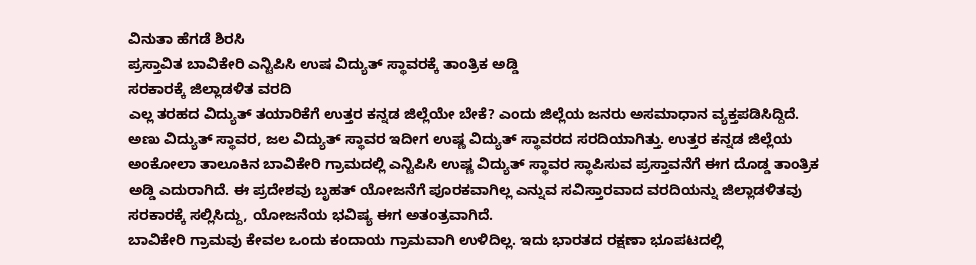ವಿನುತಾ ಹೆಗಡೆ ಶಿರಸಿ
ಪ್ರಸ್ತಾವಿತ ಬಾವಿಕೇರಿ ಎನ್ಟಿಪಿಸಿ ಉಷ ವಿದ್ಯುತ್ ಸ್ಥಾವರಕ್ಕೆ ತಾಂತ್ರಿಕ ಅಡ್ಡಿ
ಸರಕಾರಕ್ಕೆ ಜಿಲ್ಲಾಡಳಿತ ವರದಿ
ಎಲ್ಲ ತರಹದ ವಿದ್ಯುತ್ ತಯಾರಿಕೆಗೆ ಉತ್ತರ ಕನ್ನಡ ಜಿಲ್ಲೆಯೇ ಬೇಕೆ? ಎಂದು ಜಿಲ್ಲೆಯ ಜನರು ಅಸಮಾಧಾನ ವ್ಯಕ್ತಪಡಿಸಿದ್ದಿದೆ. ಅಣು ವಿದ್ಯುತ್ ಸ್ಥಾವರ, ಜಲ ವಿದ್ಯುತ್ ಸ್ಥಾವರ ಇದೀಗ ಉಷ್ಣ ವಿದ್ಯುತ್ ಸ್ಥಾವರದ ಸರದಿಯಾಗಿತ್ತು. ಉತ್ತರ ಕನ್ನಡ ಜಿಲ್ಲೆಯ ಅಂಕೋಲಾ ತಾಲೂಕಿನ ಬಾವಿಕೇರಿ ಗ್ರಾಮದಲ್ಲಿ ಎನ್ಟಿಪಿಸಿ ಉಷ್ಣ ವಿದ್ಯುತ್ ಸ್ಥಾವರ ಸ್ಥಾಪಿಸುವ ಪ್ರಸ್ತಾವನೆಗೆ ಈಗ ದೊಡ್ಡ ತಾಂತ್ರಿಕ ಅಡ್ಡಿ ಎದುರಾಗಿದೆ. ಈ ಪ್ರದೇಶವು ಬೃಹತ್ ಯೋಜನೆಗೆ ಪೂರಕವಾಗಿಲ್ಲ ಎನ್ನುವ ಸವಿಸ್ತಾರವಾದ ವರದಿಯನ್ನು ಜಿಲ್ಲಾಡಳಿತವು ಸರಕಾರಕ್ಕೆ ಸಲ್ಲಿಸಿದ್ದು, ಯೋಜನೆಯ ಭವಿಷ್ಯ ಈಗ ಅತಂತ್ರವಾಗಿದೆ.
ಬಾವಿಕೇರಿ ಗ್ರಾಮವು ಕೇವಲ ಒಂದು ಕಂದಾಯ ಗ್ರಾಮವಾಗಿ ಉಳಿದಿಲ್ಲ. ಇದು ಭಾರತದ ರಕ್ಷಣಾ ಭೂಪಟದಲ್ಲಿ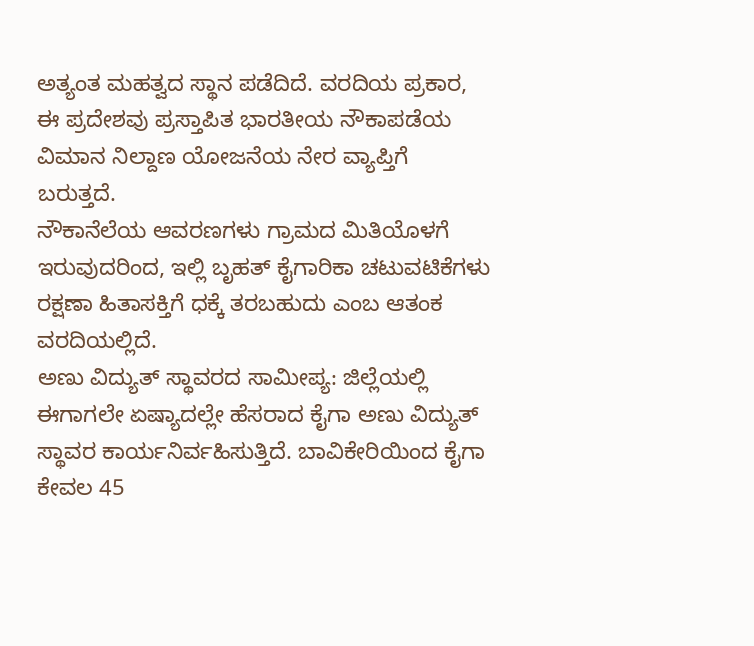ಅತ್ಯಂತ ಮಹತ್ವದ ಸ್ಥಾನ ಪಡೆದಿದೆ. ವರದಿಯ ಪ್ರಕಾರ, ಈ ಪ್ರದೇಶವು ಪ್ರಸ್ತಾಪಿತ ಭಾರತೀಯ ನೌಕಾಪಡೆಯ ವಿಮಾನ ನಿಲ್ದಾಣ ಯೋಜನೆಯ ನೇರ ವ್ಯಾಪ್ತಿಗೆ ಬರುತ್ತದೆ.
ನೌಕಾನೆಲೆಯ ಆವರಣಗಳು ಗ್ರಾಮದ ಮಿತಿಯೊಳಗೆ ಇರುವುದರಿಂದ, ಇಲ್ಲಿ ಬೃಹತ್ ಕೈಗಾರಿಕಾ ಚಟುವಟಿಕೆಗಳು ರಕ್ಷಣಾ ಹಿತಾಸಕ್ತಿಗೆ ಧಕ್ಕೆ ತರಬಹುದು ಎಂಬ ಆತಂಕ ವರದಿಯಲ್ಲಿದೆ.
ಅಣು ವಿದ್ಯುತ್ ಸ್ಥಾವರದ ಸಾಮೀಪ್ಯ: ಜಿಲ್ಲೆಯಲ್ಲಿ ಈಗಾಗಲೇ ಏಷ್ಯಾದಲ್ಲೇ ಹೆಸರಾದ ಕೈಗಾ ಅಣು ವಿದ್ಯುತ್ ಸ್ಥಾವರ ಕಾರ್ಯನಿರ್ವಹಿಸುತ್ತಿದೆ. ಬಾವಿಕೇರಿಯಿಂದ ಕೈಗಾ ಕೇವಲ 45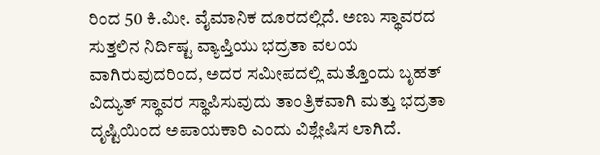ರಿಂದ 50 ಕಿ.ಮೀ. ವೈಮಾನಿಕ ದೂರದಲ್ಲಿದೆ. ಅಣು ಸ್ಥಾವರದ ಸುತ್ತಲಿನ ನಿರ್ದಿಷ್ಟ ವ್ಯಾಪ್ತಿಯು ಭದ್ರತಾ ವಲಯ ವಾಗಿರುವುದರಿಂದ, ಅದರ ಸಮೀಪದಲ್ಲಿ ಮತ್ತೊಂದು ಬೃಹತ್ ವಿದ್ಯುತ್ ಸ್ಥಾವರ ಸ್ಥಾಪಿಸುವುದು ತಾಂತ್ರಿಕವಾಗಿ ಮತ್ತು ಭದ್ರತಾ ದೃಷ್ಟಿಯಿಂದ ಅಪಾಯಕಾರಿ ಎಂದು ವಿಶ್ಲೇಷಿಸ ಲಾಗಿದೆ.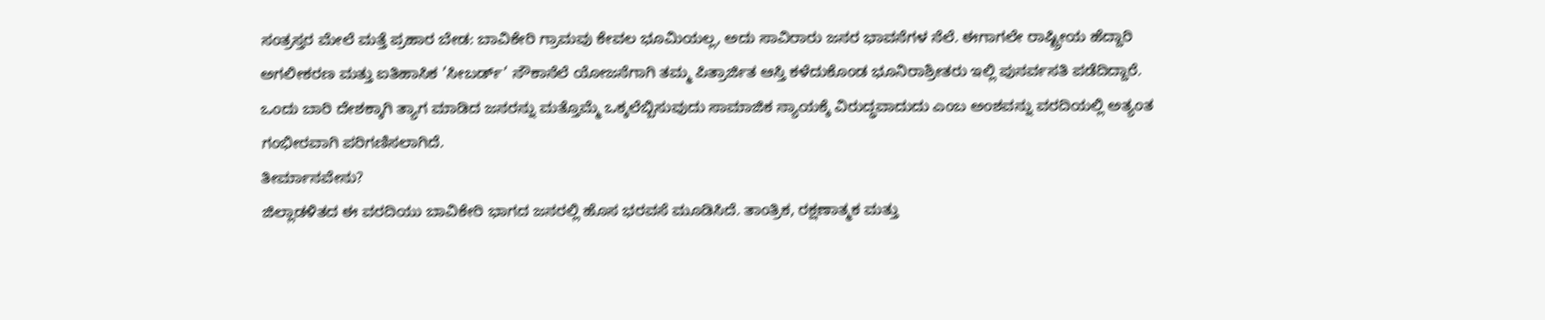ಸಂತ್ರಸ್ತರ ಮೇಲೆ ಮತ್ತೆ ಪ್ರಹಾರ ಬೇಡ: ಬಾವಿಕೇರಿ ಗ್ರಾಮವು ಕೇವಲ ಭೂಮಿಯಲ್ಲ, ಅದು ಸಾವಿರಾರು ಜನರ ಭಾವನೆಗಳ ನೆಲೆ. ಈಗಾಗಲೇ ರಾಷ್ಟ್ರೀಯ ಹೆದ್ದಾರಿ ಅಗಲೀಕರಣ ಮತ್ತು ಐತಿಹಾಸಿಕ ’ಸೀಬರ್ಡ್’ ನೌಕಾನೆಲೆ ಯೋಜನೆಗಾಗಿ ತಮ್ಮ ಪಿತ್ರಾರ್ಜಿತ ಆಸ್ತಿ ಕಳೆದುಕೊಂಡ ಭೂನಿರಾಶ್ರೀತರು ಇಲ್ಲಿ ಪುನರ್ವಸತಿ ಪಡೆದಿದ್ದಾರೆ. ಒಂದು ಬಾರಿ ದೇಶಕ್ಕಾಗಿ ತ್ಯಾಗ ಮಾಡಿದ ಜನರನ್ನು ಮತ್ತೊಮ್ಮೆ ಒಕ್ಕಲೆಬ್ಬಿಸುವುದು ಸಾಮಾಜಿಕ ನ್ಯಾಯಕ್ಕೆ ವಿರುದ್ಧವಾದುದು ಎಂಬ ಅಂಶವನ್ನು ವರದಿಯಲ್ಲಿ ಅತ್ಯಂತ ಗಂಭೀರವಾಗಿ ಪರಿಗಣಿಸಲಾಗಿದೆ.
ತೀರ್ಮಾನವೇನು?
ಜಿಲ್ಲಾಡಳಿತದ ಈ ವರದಿಯು ಬಾವಿಕೇರಿ ಭಾಗದ ಜನರಲ್ಲಿ ಹೊಸ ಭರವಸೆ ಮೂಡಿಸಿದೆ. ತಾಂತ್ರಿಕ, ರಕ್ಷಣಾತ್ಮಕ ಮತ್ತು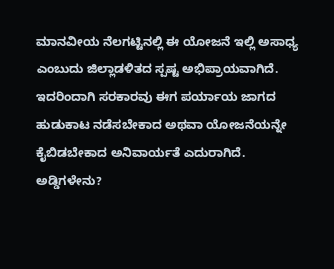ಮಾನವೀಯ ನೆಲಗಟ್ಟಿನಲ್ಲಿ ಈ ಯೋಜನೆ ಇಲ್ಲಿ ಅಸಾಧ್ಯ ಎಂಬುದು ಜಿಲ್ಲಾಡಳಿತದ ಸ್ಪಷ್ಟ ಅಭಿಪ್ರಾಯವಾಗಿದೆ. ಇದರಿಂದಾಗಿ ಸರಕಾರವು ಈಗ ಪರ್ಯಾಯ ಜಾಗದ ಹುಡುಕಾಟ ನಡೆಸಬೇಕಾದ ಅಥವಾ ಯೋಜನೆಯನ್ನೇ ಕೈಬಿಡಬೇಕಾದ ಅನಿವಾರ್ಯತೆ ಎದುರಾಗಿದೆ.
ಅಡ್ಡಿಗಳೇನು?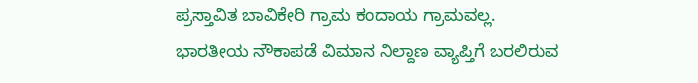ಪ್ರಸ್ತಾವಿತ ಬಾವಿಕೇರಿ ಗ್ರಾಮ ಕಂದಾಯ ಗ್ರಾಮವಲ್ಲ.
ಭಾರತೀಯ ನೌಕಾಪಡೆ ವಿಮಾನ ನಿಲ್ದಾಣ ವ್ಯಾಪ್ತಿಗೆ ಬರಲಿರುವ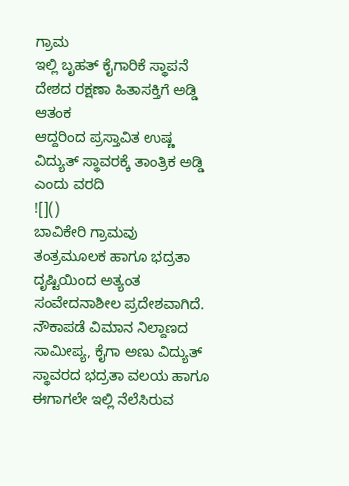ಗ್ರಾಮ
ಇಲ್ಲಿ ಬೃಹತ್ ಕೈಗಾರಿಕೆ ಸ್ಥಾಪನೆ ದೇಶದ ರಕ್ಷಣಾ ಹಿತಾಸಕ್ತಿಗೆ ಅಡ್ಡಿ ಆತಂಕ
ಆದ್ದರಿಂದ ಪ್ರಸ್ತಾವಿತ ಉಷ್ಣ ವಿದ್ಯುತ್ ಸ್ಥಾವರಕ್ಕೆ ತಾಂತ್ರಿಕ ಅಡ್ಡಿ ಎಂದು ವರದಿ
![]()
ಬಾವಿಕೇರಿ ಗ್ರಾಮವು ತಂತ್ರಮೂಲಕ ಹಾಗೂ ಭದ್ರತಾ ದೃಷ್ಟಿಯಿಂದ ಅತ್ಯಂತ ಸಂವೇದನಾಶೀಲ ಪ್ರದೇಶವಾಗಿದೆ. ನೌಕಾಪಡೆ ವಿಮಾನ ನಿಲ್ದಾಣದ ಸಾಮೀಪ್ಯ, ಕೈಗಾ ಅಣು ವಿದ್ಯುತ್ ಸ್ಥಾವರದ ಭದ್ರತಾ ವಲಯ ಹಾಗೂ ಈಗಾಗಲೇ ಇಲ್ಲಿ ನೆಲೆಸಿರುವ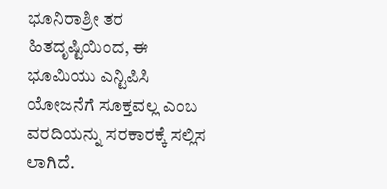ಭೂನಿರಾಶ್ರೀ ತರ ಹಿತದೃಷ್ಟಿಯಿಂದ, ಈ ಭೂಮಿಯು ಎನ್ಟಿಪಿಸಿ ಯೋಜನೆಗೆ ಸೂಕ್ತವಲ್ಲ ಎಂಬ ವರದಿಯನ್ನು ಸರಕಾರಕ್ಕೆ ಸಲ್ಲಿಸ ಲಾಗಿದೆ.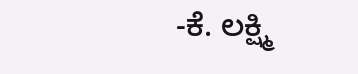-ಕೆ. ಲಕ್ಷ್ಮಿ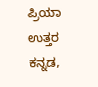ಪ್ರಿಯಾ ಉತ್ತರ ಕನ್ನಡ,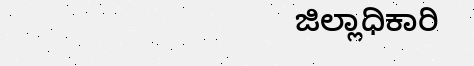ಜಿಲ್ಲಾಧಿಕಾರಿ